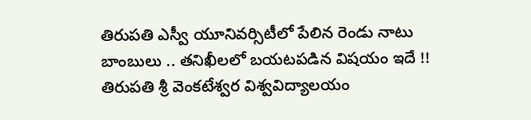తిరుపతి ఎస్వీ యూనివర్సిటీలో పేలిన రెండు నాటు బాంబులు .. తనిఖీలలో బయటపడిన విషయం ఇదే !!
తిరుపతి శ్రీ వెంకటేశ్వర విశ్వవిద్యాలయం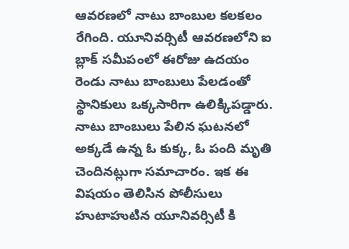ఆవరణలో నాటు బాంబుల కలకలం రేగింది. యూనివర్సిటీ ఆవరణలోని ఐ బ్లాక్ సమీపంలో ఈరోజు ఉదయం రెండు నాటు బాంబులు పేలడంతో స్థానికులు ఒక్కసారిగా ఉలిక్కిపడ్డారు. నాటు బాంబులు పేలిన ఘటనలో అక్కడే ఉన్న ఓ కుక్క, ఓ పంది మృతి చెందినట్లుగా సమాచారం. ఇక ఈ విషయం తెలిసిన పోలీసులు హుటాహుటిన యూనివర్సిటీ కి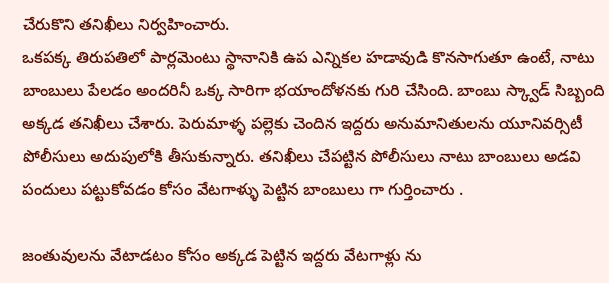చేరుకొని తనిఖీలు నిర్వహించారు.
ఒకపక్క తిరుపతిలో పార్లమెంటు స్థానానికి ఉప ఎన్నికల హడావుడి కొనసాగుతూ ఉంటే, నాటు బాంబులు పేలడం అందరినీ ఒక్క సారిగా భయాందోళనకు గురి చేసింది. బాంబు స్క్వాడ్ సిబ్బంది అక్కడ తనిఖీలు చేశారు. పెరుమాళ్ళ పల్లెకు చెందిన ఇద్దరు అనుమానితులను యూనివర్సిటీ పోలీసులు అదుపులోకి తీసుకున్నారు. తనిఖీలు చేపట్టిన పోలీసులు నాటు బాంబులు అడవి పందులు పట్టుకోవడం కోసం వేటగాళ్ళు పెట్టిన బాంబులు గా గుర్తించారు .

జంతువులను వేటాడటం కోసం అక్కడ పెట్టిన ఇద్దరు వేటగాళ్లు ను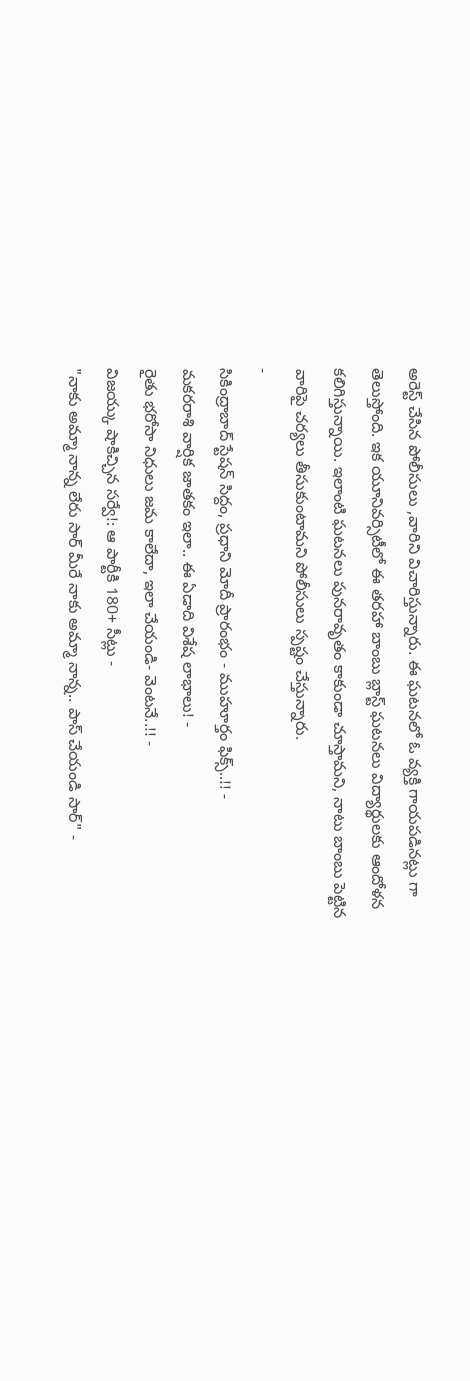అరెస్ట్ చేసిన పోలీసులు ,వారిని విచారిస్తున్నారు. ఈ ఘటనలో ఓ వ్యక్తి గాయపడినట్లు గా తెలుస్తోంది. ఇక యూనివర్సిటీలో ఈ తరహా బాంబు బ్లాస్ట్ ఘటనలు విద్యార్థులకు ఆందోళన కలిగిస్తున్నాయి. ఇలాంటి ఘటనలు పునరావృతం కాకుండా చూస్తామని, నాటు బాంబు పెట్టిన వారిపై చర్యలు తీసుకుంటామని పోలీసులు స్పష్టం చేస్తున్నారు.
-
సికింద్రాబాద్ స్టేషన్ సిద్దం, ప్రధాని మోదీ ప్రారంభం - ముహూర్తం ఫిక్స్..!! -
మకరరాశి వార్షిక జాతకం ఇలా.. ఈ ఏడాది విశేష లాభాలు! -
రైతు భరోసా నిధులు జమ కాలేదా, ఇలా చేయండి- వెంటనే..!! -
విజయ్కు షాకిచ్చిన సర్వే!: ఆ పార్టీకి 180+ సీట్లు -
"నాకు అమ్మా నాన్న లేరు సార్ మీరే నాకు అమ్మా నాన్న.. పాస్ చేయండి సార్" -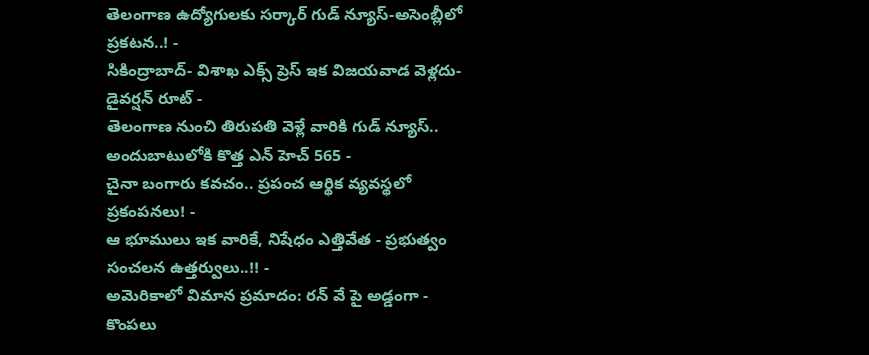తెలంగాణ ఉద్యోగులకు సర్కార్ గుడ్ న్యూస్-అసెంబ్లీలో ప్రకటన..! -
సికింద్రాబాద్- విశాఖ ఎక్స్ ప్రెస్ ఇక విజయవాడ వెళ్లదు- డైవర్షన్ రూట్ -
తెలంగాణ నుంచి తిరుపతి వెళ్లే వారికి గుడ్ న్యూస్.. అందుబాటులోకి కొత్త ఎన్ హెచ్ 565 -
చైనా బంగారు కవచం.. ప్రపంచ ఆర్థిక వ్యవస్థలో ప్రకంపనలు! -
ఆ భూములు ఇక వారికే, నిషేధం ఎత్తివేత - ప్రభుత్వం సంచలన ఉత్తర్వులు..!! -
అమెరికాలో విమాన ప్రమాదం: రన్ వే పై అడ్డంగా -
కొంపలు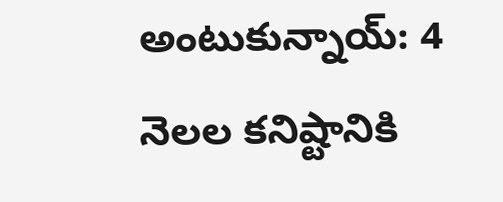అంటుకున్నాయ్: 4 నెలల కనిష్టానికి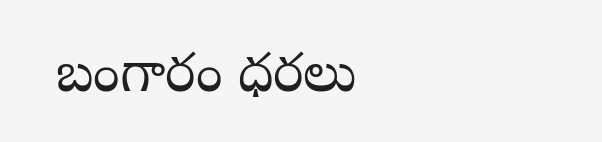బంగారం ధరలు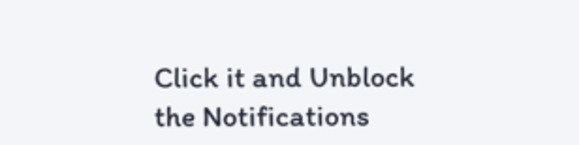Click it and Unblock the Notifications